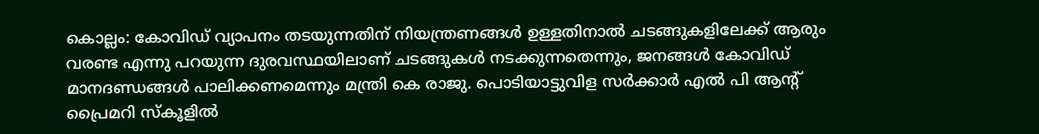കൊല്ലം: കോവിഡ് വ്യാപനം തടയുന്നതിന് നിയന്ത്രണങ്ങള്‍ ഉള്ളതിനാല്‍ ചടങ്ങുകളിലേക്ക് ആരും വരണ്ട എന്നു പറയുന്ന ദുരവസ്ഥയിലാണ് ചടങ്ങുകള്‍ നടക്കുന്നതെന്നും, ജനങ്ങള്‍ കോവിഡ് മാനദണ്ഡങ്ങള്‍ പാലിക്കണമെന്നും മന്ത്രി കെ രാജു. പൊടിയാട്ടുവിള സര്‍ക്കാര്‍ എല്‍ പി ആന്റ് പ്രൈമറി സ്‌കൂളില്‍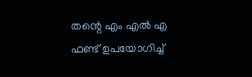തന്റെ എം എല്‍ എ ഫണ്ട് ഉപയോഗിച്ച്‌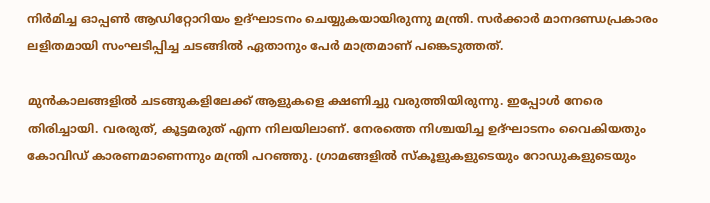നിര്‍മിച്ച ഓപ്പണ്‍ ആഡിറ്റോറിയം ഉദ്ഘാടനം ചെയ്യുകയായിരുന്നു മന്ത്രി. സര്‍ക്കാര്‍ മാനദണ്ഡപ്രകാരം ലളിതമായി സംഘടിപ്പിച്ച ചടങ്ങില്‍ ഏതാനും പേര്‍ മാത്രമാണ് പങ്കെടുത്തത്.

മുന്‍കാലങ്ങളില്‍ ചടങ്ങുകളിലേക്ക് ആളുകളെ ക്ഷണിച്ചു വരുത്തിയിരുന്നു. ഇപ്പോള്‍ നേരെ തിരിച്ചായി. വരരുത്, കൂട്ടമരുത് എന്ന നിലയിലാണ്. നേരത്തെ നിശ്ചയിച്ച ഉദ്ഘാടനം വൈകിയതും കോവിഡ് കാരണമാണെന്നും മന്ത്രി പറഞ്ഞു. ഗ്രാമങ്ങളില്‍ സ്‌കൂളുകളുടെയും റോഡുകളുടെയും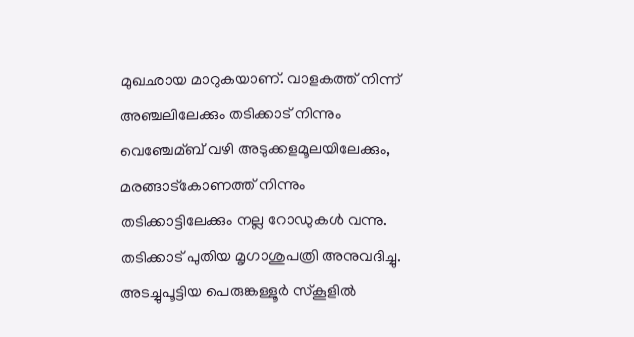മുഖഛായ മാറുകയാണ്. വാളകത്ത് നിന്ന് അഞ്ചലിലേക്കും തടിക്കാട് നിന്നും വെഞ്ചേമ്ബ് വഴി അടുക്കളമൂലയിലേക്കും, മരങ്ങാട്കോണത്ത് നിന്നും തടിക്കാട്ടിലേക്കും നല്ല റോഡുകള്‍ വന്നു. തടിക്കാട് പുതിയ മൃഗാശുപത്രി അനുവദിച്ചു. അടച്ചുപൂട്ടിയ പെരുങ്കള്ളൂര്‍ സ്‌കൂളില്‍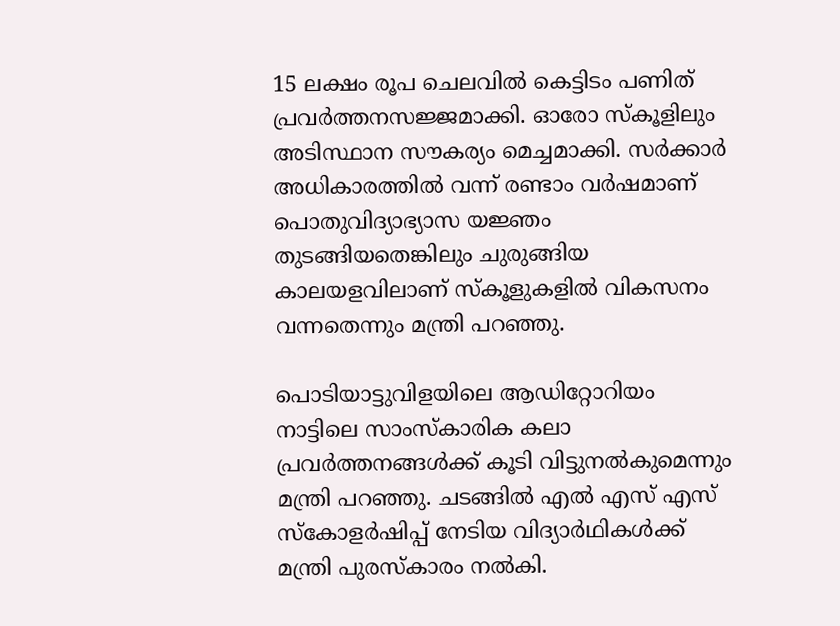15 ലക്ഷം രൂപ ചെലവില്‍ കെട്ടിടം പണിത് പ്രവര്‍ത്തനസജ്ജമാക്കി. ഓരോ സ്‌കൂളിലും അടിസ്ഥാന സൗകര്യം മെച്ചമാക്കി. സര്‍ക്കാര്‍ അധികാരത്തില്‍ വന്ന് രണ്ടാം വര്‍ഷമാണ് പൊതുവിദ്യാഭ്യാസ യജ്ഞം തുടങ്ങിയതെങ്കിലും ചുരുങ്ങിയ കാലയളവിലാണ് സ്‌കൂളുകളില്‍ വികസനം വന്നതെന്നും മന്ത്രി പറഞ്ഞു.

പൊടിയാട്ടുവിളയിലെ ആഡിറ്റോറിയം നാട്ടിലെ സാംസ്‌കാരിക കലാ പ്രവര്‍ത്തനങ്ങള്‍ക്ക് കൂടി വിട്ടുനല്‍കുമെന്നും മന്ത്രി പറഞ്ഞു. ചടങ്ങില്‍ എല്‍ എസ് എസ് സ്‌കോളര്‍ഷിപ്പ് നേടിയ വിദ്യാര്‍ഥികള്‍ക്ക് മന്ത്രി പുരസ്‌കാരം നല്‍കി.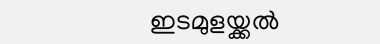ഇടമുളയ്ക്കല്‍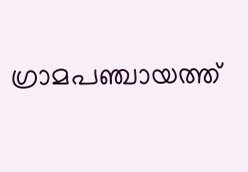ഗ്രാമപഞ്ചായത്ത്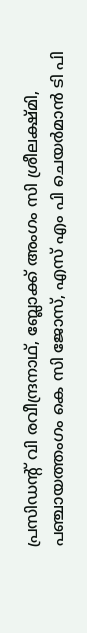പ്രസിഡന്റ് വി രവീന്ദ്രനാഥ്, ബ്ലോക്ക് അംഗം സി ശ്രീലക്ഷ്മി, പഞ്ചായത്തംഗം കെ സി ജോസ്, എസ് എം പി ചെയര്‍മാന്‍ ടി പി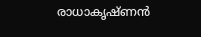രാധാകൃഷ്ണന്‍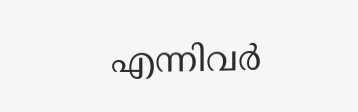എന്നിവര്‍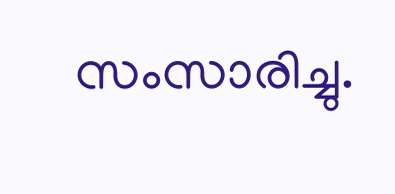സംസാരിച്ചു.